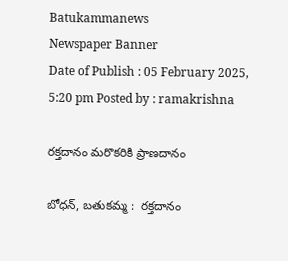Batukammanews
Newspaper Banner
Date of Publish : 05 February 2025, 5:20 pm Posted by : ramakrishna

రక్తదానం మరొకరికి ప్రాణదానం

బోధన్, బతుకమ్మ :  రక్తదానం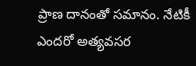ప్రాణ దానంతో సమానం. నేటికీ ఎందరో అత్యవసర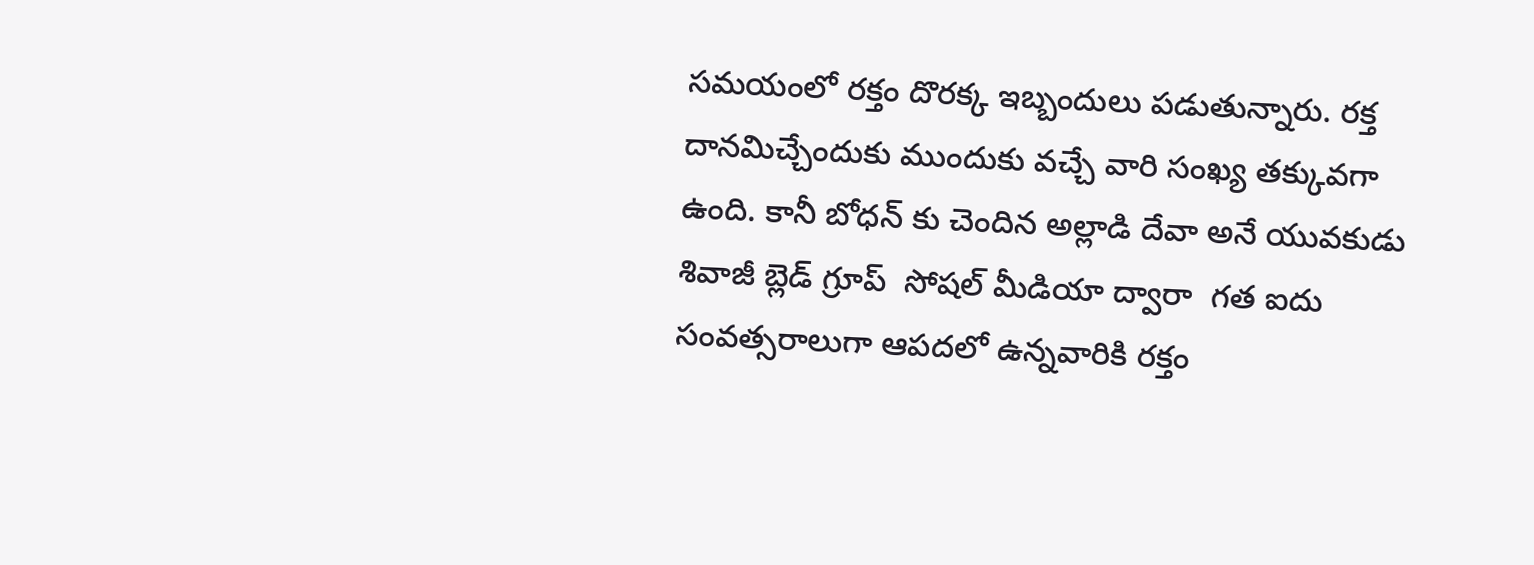సమయంలో రక్తం దొరక్క ఇబ్బందులు పడుతున్నారు. రక్త దానమిచ్చేందుకు ముందుకు వచ్చే వారి సంఖ్య తక్కువగా ఉంది. కానీ బోధన్ కు చెందిన అల్లాడి దేవా అనే యువకుడు శివాజీ బ్లెడ్ గ్రూప్  సోషల్ మీడియా ద్వారా  గత ఐదు సంవత్సరాలుగా ఆపదలో ఉన్నవారికి రక్తం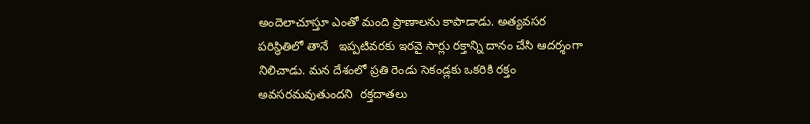అందెలాచూస్తూ ఎంతో మంది ప్రాణాలను కాపాడాడు. అత్యవసర పరిస్థితిలో తానే   ఇప్పటివరకు ఇరవై సార్లు రక్తాన్ని దానం చేసి ఆదర్శంగా నిలిచాడు. మన దేశంలో ప్రతి రెండు సెకండ్లకు ఒకరికి రక్తం అవసరమవుతుందని  రక్తదాతలు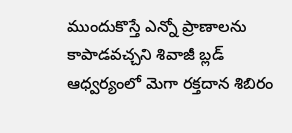ముందుకొస్తే ఎన్నో ప్రాణాలను కాపాడవచ్చని శివాజీ బ్లడ్ ఆధ్వర్యంలో మెగా రక్తదాన శిబిరం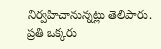నిర్వహిచానున్నట్లు తెలిపారు. ప్రతి ఒక్కరు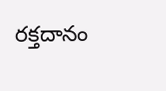రక్తదానం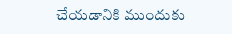చేయడానికి ముందుకు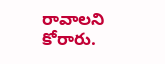రావాలని కోరారు.